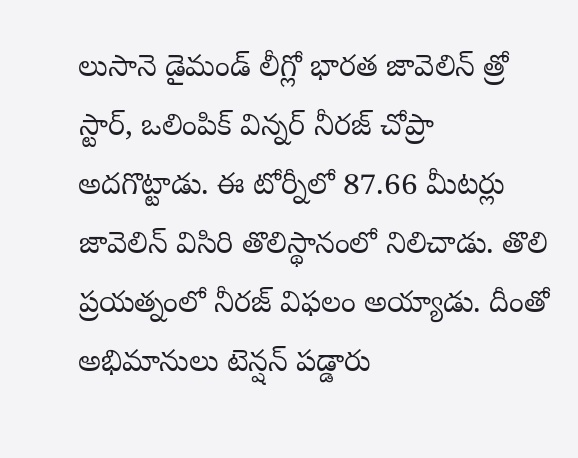లుసానె డైమండ్ లీగ్లో భారత జావెలిన్ త్రో స్టార్, ఒలింపిక్ విన్నర్ నీరజ్ చోప్రా అదగొట్టాడు. ఈ టోర్నీలో 87.66 మీటర్లు జావెలిన్ విసిరి తొలిస్థానంలో నిలిచాడు. తొలి ప్రయత్నంలో నీరజ్ విఫలం అయ్యాడు. దీంతో అభిమానులు టెన్షన్ పడ్డారు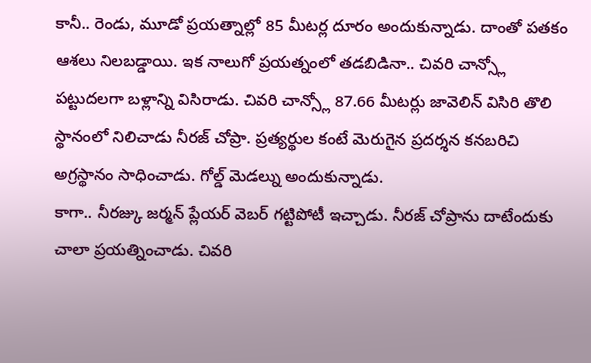కానీ.. రెండు, మూడో ప్రయత్నాల్లో 85 మీటర్ల దూరం అందుకున్నాడు. దాంతో పతకం ఆశలు నిలబడ్డాయి. ఇక నాలుగో ప్రయత్నంలో తడబిడినా.. చివరి చాన్స్లో పట్టుదలగా బళ్లాన్ని విసిరాడు. చివరి చాన్స్లో 87.66 మీటర్లు జావెలిన్ విసిరి తొలి స్థానంలో నిలిచాడు నీరజ్ చోప్రా. ప్రత్యర్థుల కంటే మెరుగైన ప్రదర్శన కనబరిచి అగ్రస్థానం సాధించాడు. గోల్డ్ మెడల్ను అందుకున్నాడు.
కాగా.. నీరజ్కు జర్మన్ ప్లేయర్ వెబర్ గట్టిపోటీ ఇచ్చాడు. నీరజ్ చోప్రాను దాటేందుకు చాలా ప్రయత్నించాడు. చివరి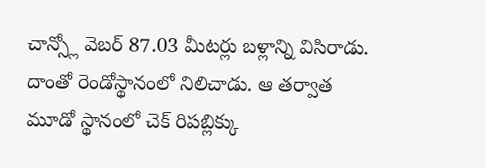చాన్స్లో వెబర్ 87.03 మీటర్లు బళ్లాన్ని విసిరాడు. దాంతో రెండోస్థానంలో నిలిచాడు. ఆ తర్వాత మూడో స్థానంలో చెక్ రిపబ్లిక్కు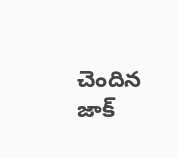చెందిన జాక్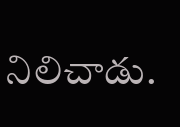నిలిచాడు.